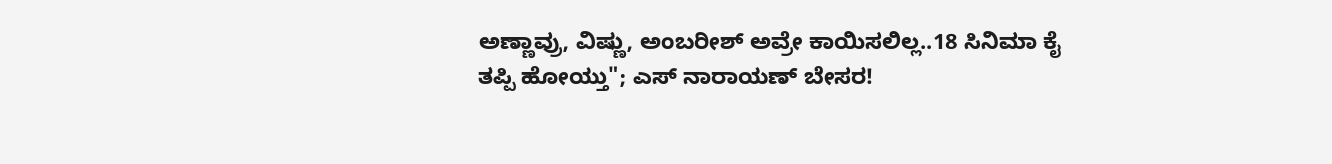ಅಣ್ಣಾವ್ರು, ವಿಷ್ಣು, ಅಂಬರೀಶ್ ಅವ್ರೇ ಕಾಯಿಸಲಿಲ್ಲ..18 ಸಿನಿಮಾ ಕೈ ತಪ್ಪಿ ಹೋಯ್ತು"; ಎಸ್ ನಾರಾಯಣ್ ಬೇಸರ!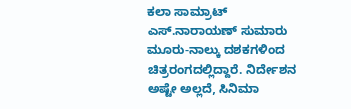ಕಲಾ ಸಾಮ್ರಾಟ್ ಎಸ್.ನಾರಾಯಣ್ ಸುಮಾರು ಮೂರು-ನಾಲ್ಕು ದಶಕಗಳಿಂದ ಚಿತ್ರರಂಗದಲ್ಲಿದ್ದಾರೆ. ನಿರ್ದೇಶನ ಅಷ್ಟೇ ಅಲ್ಲದೆ, ಸಿನಿಮಾ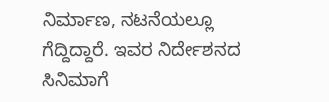ನಿರ್ಮಾಣ, ನಟನೆಯಲ್ಲೂ ಗೆದ್ದಿದ್ದಾರೆ. ಇವರ ನಿರ್ದೇಶನದ ಸಿನಿಮಾಗೆ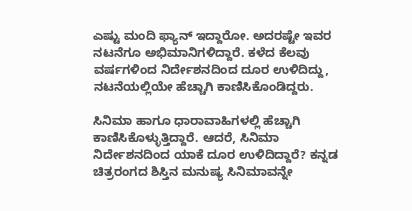ಎಷ್ಟು ಮಂದಿ ಫ್ಯಾನ್ ಇದ್ದಾರೋ. ಅದರಷ್ಟೇ ಇವರ ನಟನೆಗೂ ಅಭಿಮಾನಿಗಳಿದ್ದಾರೆ. ಕಳೆದ ಕೆಲವು ವರ್ಷಗಳಿಂದ ನಿರ್ದೇಶನದಿಂದ ದೂರ ಉಳಿದಿದ್ದು, ನಟನೆಯಲ್ಲಿಯೇ ಹೆಚ್ಚಾಗಿ ಕಾಣಿಸಿಕೊಂಡಿದ್ದರು.

ಸಿನಿಮಾ ಹಾಗೂ ಧಾರಾವಾಹಿಗಳಲ್ಲಿ ಹೆಚ್ಚಾಗಿ ಕಾಣಿಸಿಕೊಳ್ಳುತ್ತಿದ್ದಾರೆ. ಆದರೆ, ಸಿನಿಮಾ ನಿರ್ದೇಶನದಿಂದ ಯಾಕೆ ದೂರ ಉಳಿದಿದ್ದಾರೆ? ಕನ್ನಡ ಚಿತ್ರರಂಗದ ಶಿಸ್ತಿನ ಮನುಷ್ಯ ಸಿನಿಮಾವನ್ನೇ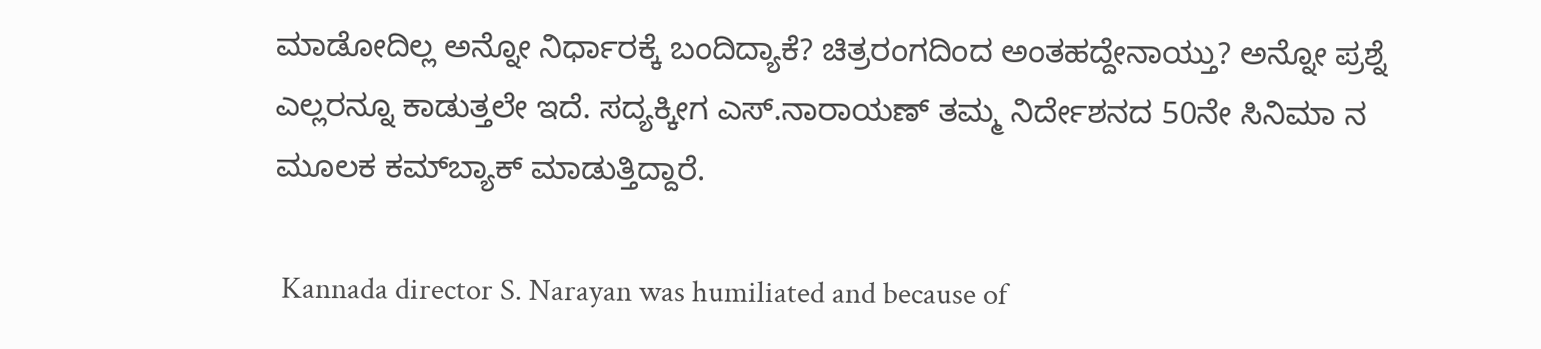ಮಾಡೋದಿಲ್ಲ ಅನ್ನೋ ನಿರ್ಧಾರಕ್ಕೆ ಬಂದಿದ್ಯಾಕೆ? ಚಿತ್ರರಂಗದಿಂದ ಅಂತಹದ್ದೇನಾಯ್ತು? ಅನ್ನೋ ಪ್ರಶ್ನೆ ಎಲ್ಲರನ್ನೂ ಕಾಡುತ್ತಲೇ ಇದೆ. ಸದ್ಯಕ್ಕೀಗ ಎಸ್‌.ನಾರಾಯಣ್ ತಮ್ಮ ನಿರ್ದೇಶನದ 50ನೇ ಸಿನಿಮಾ ನ ಮೂಲಕ ಕಮ್‌ಬ್ಯಾಕ್ ಮಾಡುತ್ತಿದ್ದಾರೆ.

 Kannada director S. Narayan was humiliated and because of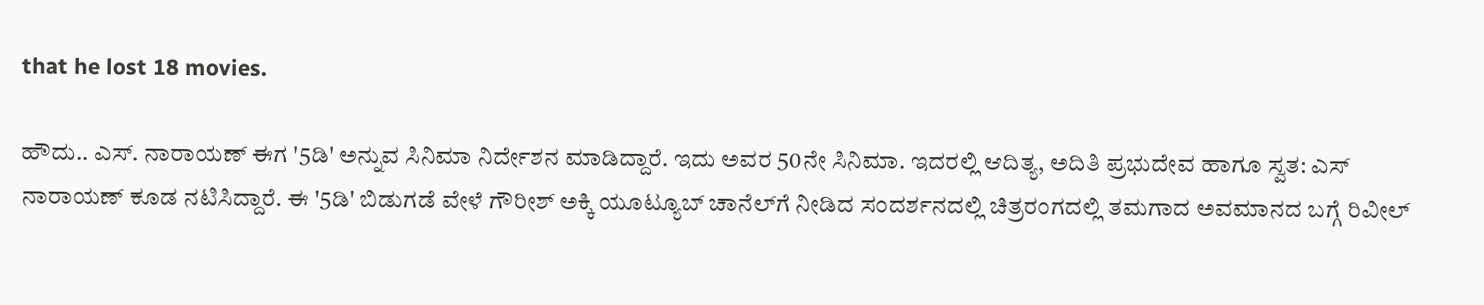that he lost 18 movies.

ಹೌದು.. ಎಸ್. ನಾರಾಯಣ್ ಈಗ '5ಡಿ' ಅನ್ನುವ ಸಿನಿಮಾ ನಿರ್ದೇಶನ ಮಾಡಿದ್ದಾರೆ. ಇದು ಅವರ 50ನೇ ಸಿನಿಮಾ. ಇದರಲ್ಲಿ ಆದಿತ್ಯ, ಅದಿತಿ ಪ್ರಭುದೇವ ಹಾಗೂ ಸ್ವತ: ಎಸ್‌ ನಾರಾಯಣ್ ಕೂಡ ನಟಿಸಿದ್ದಾರೆ. ಈ '5ಡಿ' ಬಿಡುಗಡೆ ವೇಳೆ ಗೌರೀಶ್ ಅಕ್ಕಿ ಯೂಟ್ಯೂಬ್ ಚಾನೆಲ್‌ಗೆ ನೀಡಿದ ಸಂದರ್ಶನದಲ್ಲಿ ಚಿತ್ರರಂಗದಲ್ಲಿ ತಮಗಾದ ಅವಮಾನದ ಬಗ್ಗೆ ರಿವೀಲ್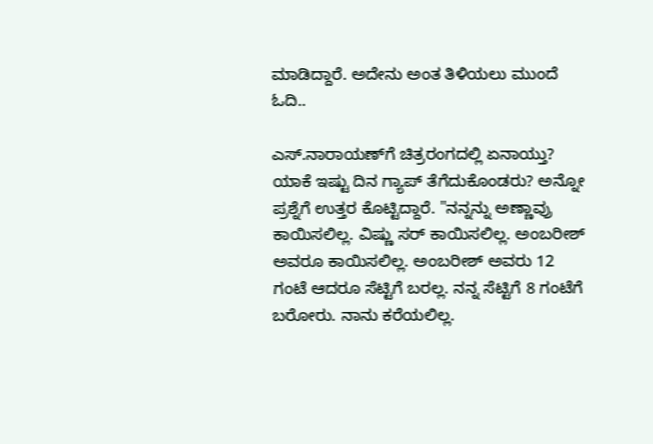ಮಾಡಿದ್ದಾರೆ. ಅದೇನು ಅಂತ ತಿಳಿಯಲು ಮುಂದೆ ಓದಿ..

ಎಸ್‌.ನಾರಾಯಣ್‌ಗೆ ಚಿತ್ರರಂಗದಲ್ಲಿ ಏನಾಯ್ತು? ಯಾಕೆ ಇಷ್ಟು ದಿನ ಗ್ಯಾಪ್ ತೆಗೆದುಕೊಂಡರು? ಅನ್ನೋ ಪ್ರಶ್ನೆಗೆ ಉತ್ತರ ಕೊಟ್ಟಿದ್ದಾರೆ. "ನನ್ನನ್ನು ಅಣ್ಣಾವ್ರು ಕಾಯಿಸಲಿಲ್ಲ. ವಿಷ್ಣು ಸರ್ ಕಾಯಿಸಲಿಲ್ಲ. ಅಂಬರೀಶ್ ಅವರೂ ಕಾಯಿಸಲಿಲ್ಲ. ಅಂಬರೀಶ್ ಅವರು 12 ಗಂಟೆ ಆದರೂ ಸೆಟ್ಟಿಗೆ ಬರಲ್ಲ. ನನ್ನ ಸೆಟ್ಟಿಗೆ 8 ಗಂಟೆಗೆ ಬರೋರು. ನಾನು ಕರೆಯಲಿಲ್ಲ.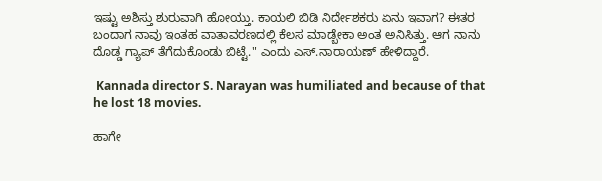ಇಷ್ಟು ಅಶಿಸ್ತು ಶುರುವಾಗಿ ಹೋಯ್ತು. ಕಾಯಲಿ ಬಿಡಿ ನಿರ್ದೇಶಕರು ಏನು ಇವಾಗ? ಈತರ ಬಂದಾಗ ನಾವು ಇಂತಹ ವಾತಾವರಣದಲ್ಲಿ ಕೆಲಸ ಮಾಡ್ಬೇಕಾ ಅಂತ ಅನಿಸಿತ್ತು. ಆಗ ನಾನು ದೊಡ್ಡ ಗ್ಯಾಪ್ ತೆಗೆದುಕೊಂಡು ಬಿಟ್ಟೆ." ಎಂದು ಎಸ್.ನಾರಾಯಣ್ ಹೇಳಿದ್ದಾರೆ.

 Kannada director S. Narayan was humiliated and because of that he lost 18 movies.

ಹಾಗೇ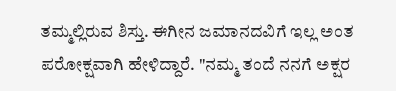ತಮ್ಮಲ್ಲಿರುವ ಶಿಸ್ತು. ಈಗೀನ ಜಮಾನದವಿಗೆ ಇಲ್ಲ ಅಂತ ಪರೋಕ್ಷವಾಗಿ ಹೇಳಿದ್ದಾರೆ. "ನಮ್ಮ ತಂದೆ ನನಗೆ ಅಕ್ಷರ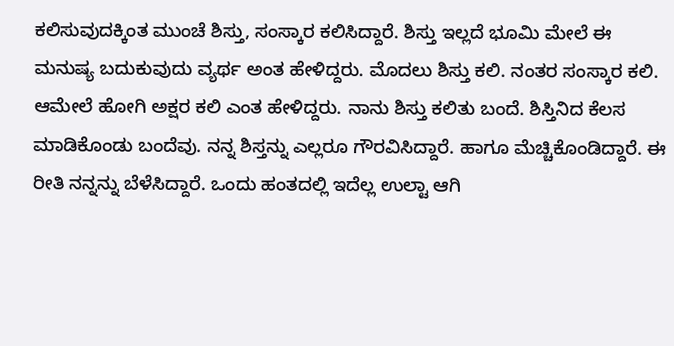ಕಲಿಸುವುದಕ್ಕಿಂತ ಮುಂಚೆ ಶಿಸ್ತು, ಸಂಸ್ಕಾರ ಕಲಿಸಿದ್ದಾರೆ. ಶಿಸ್ತು ಇಲ್ಲದೆ ಭೂಮಿ ಮೇಲೆ ಈ ಮನುಷ್ಯ ಬದುಕುವುದು ವ್ಯರ್ಥ ಅಂತ ಹೇಳಿದ್ದರು. ಮೊದಲು ಶಿಸ್ತು ಕಲಿ. ನಂತರ ಸಂಸ್ಕಾರ ಕಲಿ. ಆಮೇಲೆ ಹೋಗಿ ಅಕ್ಷರ ಕಲಿ ಎಂತ ಹೇಳಿದ್ದರು. ನಾನು ಶಿಸ್ತು ಕಲಿತು ಬಂದೆ. ಶಿಸ್ತಿನಿದ ಕೆಲಸ ಮಾಡಿಕೊಂಡು ಬಂದೆವು. ನನ್ನ ಶಿಸ್ತನ್ನು ಎಲ್ಲರೂ ಗೌರವಿಸಿದ್ದಾರೆ. ಹಾಗೂ ಮೆಚ್ಚಿಕೊಂಡಿದ್ದಾರೆ. ಈ ರೀತಿ ನನ್ನನ್ನು ಬೆಳೆಸಿದ್ದಾರೆ. ಒಂದು ಹಂತದಲ್ಲಿ ಇದೆಲ್ಲ ಉಲ್ಟಾ ಆಗಿ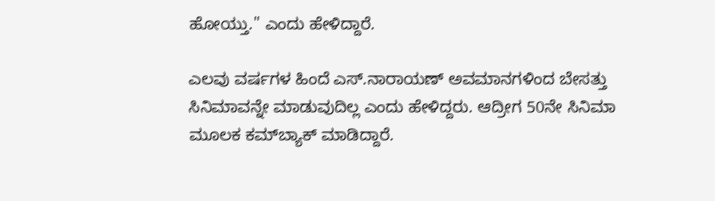ಹೋಯ್ತು." ಎಂದು ಹೇಳಿದ್ದಾರೆ.

ಎಲವು ವರ್ಷಗಳ ಹಿಂದೆ ಎಸ್‌.ನಾರಾಯಣ್ ಅವಮಾನಗಳಿಂದ ಬೇಸತ್ತು ಸಿನಿಮಾವನ್ನೇ ಮಾಡುವುದಿಲ್ಲ ಎಂದು ಹೇಳಿದ್ದರು. ಆದ್ರೀಗ 50ನೇ ಸಿನಿಮಾ ಮೂಲಕ ಕಮ್‌ಬ್ಯಾಕ್ ಮಾಡಿದ್ದಾರೆ.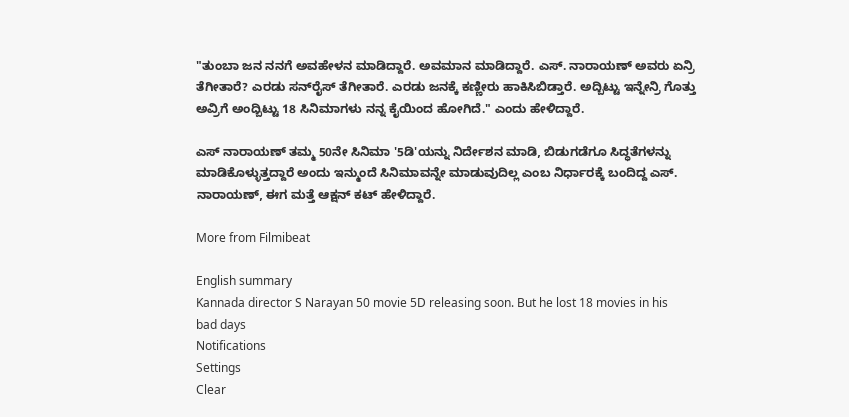"ತುಂಬಾ ಜನ ನನಗೆ ಅವಹೇಳನ ಮಾಡಿದ್ದಾರೆ. ಅವಮಾನ ಮಾಡಿದ್ದಾರೆ. ಎಸ್‌. ನಾರಾಯಣ್ ಅವರು ಏನ್ರಿ ತೆಗೀತಾರೆ? ಎರಡು ಸನ್‌ರೈಸ್ ತೆಗೀತಾರೆ. ಎರಡು ಜನಕ್ಕೆ ಕಣ್ಣೀರು ಹಾಕಿಸಿಬಿಡ್ತಾರೆ. ಅದ್ಬಿಟ್ಟು ಇನ್ನೇನ್ರಿ ಗೊತ್ತು ಅವ್ರಿಗೆ ಅಂದ್ಬಿಟ್ಟು 18 ಸಿನಿಮಾಗಳು ನನ್ನ ಕೈಯಿಂದ ಹೋಗಿದೆ." ಎಂದು ಹೇಳಿದ್ದಾರೆ.

ಎಸ್ ನಾರಾಯಣ್ ತಮ್ಮ 50ನೇ ಸಿನಿಮಾ '5ಡಿ'ಯನ್ನು ನಿರ್ದೇಶನ ಮಾಡಿ, ಬಿಡುಗಡೆಗೂ ಸಿದ್ಧತೆಗಳನ್ನು ಮಾಡಿಕೊಳ್ಳುತ್ತದ್ದಾರೆ ಅಂದು ಇನ್ಮುಂದೆ ಸಿನಿಮಾವನ್ನೇ ಮಾಡುವುದಿಲ್ಲ ಎಂಬ ನಿರ್ಧಾರಕ್ಕೆ ಬಂದಿದ್ದ ಎಸ್. ನಾರಾಯಣ್, ಈಗ ಮತ್ತೆ ಆಕ್ಷನ್ ಕಟ್ ಹೇಳಿದ್ದಾರೆ.

More from Filmibeat

English summary
Kannada director S Narayan 50 movie 5D releasing soon. But he lost 18 movies in his bad days
Notifications
Settings
Clear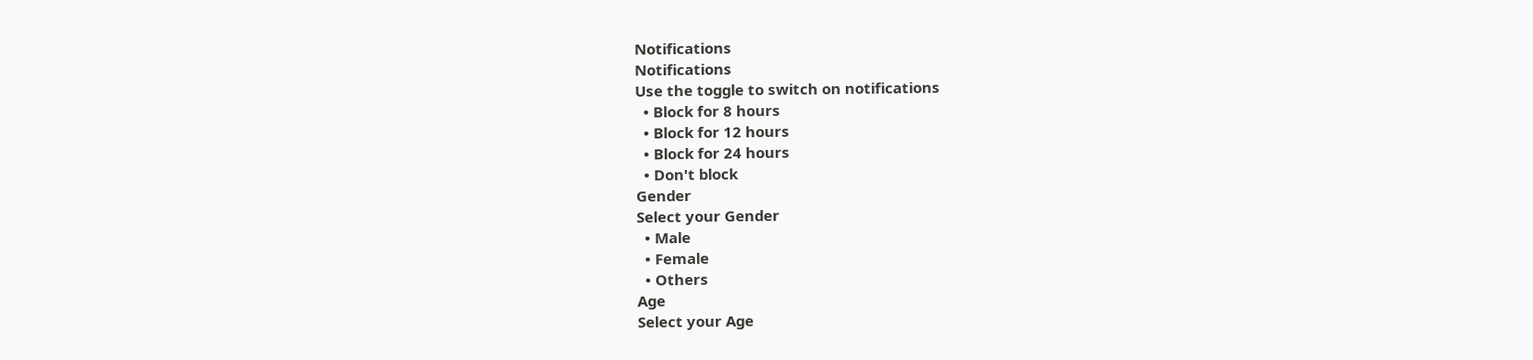Notifications
Notifications
Use the toggle to switch on notifications
  • Block for 8 hours
  • Block for 12 hours
  • Block for 24 hours
  • Don't block
Gender
Select your Gender
  • Male
  • Female
  • Others
Age
Select your Age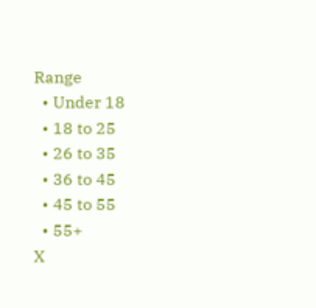Range
  • Under 18
  • 18 to 25
  • 26 to 35
  • 36 to 45
  • 45 to 55
  • 55+
X